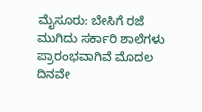ಮೈಸೂರು: ಬೇಸಿಗೆ ರಜೆ ಮುಗಿದು ಸರ್ಕಾರಿ ಶಾಲೆಗಳು ಪ್ರಾರಂಭವಾಗಿವೆ ಮೊದಲ ದಿನವೇ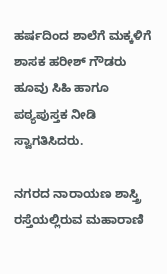ಹರ್ಷದಿಂದ ಶಾಲೆಗೆ ಮಕ್ಕಳಿಗೆ ಶಾಸಕ ಹರೀಶ್ ಗೌಡರು ಹೂವು ಸಿಹಿ ಹಾಗೂ ಪಠ್ಯಪುಸ್ತಕ ನೀಡಿ ಸ್ವಾಗತಿಸಿದರು.

ನಗರದ ನಾರಾಯಣ ಶಾಸ್ತ್ರಿ ರಸ್ತೆಯಲ್ಲಿರುವ ಮಹಾರಾಣಿ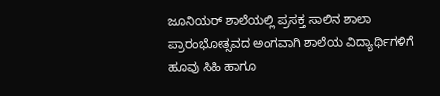ಜೂನಿಯರ್ ಶಾಲೆಯಲ್ಲಿ ಪ್ರಸಕ್ತ ಸಾಲಿನ ಶಾಲಾ ಪ್ರಾರಂಭೋತ್ಸವದ ಅಂಗವಾಗಿ ಶಾಲೆಯ ವಿದ್ಯಾರ್ಥಿಗಳಿಗೆ
ಹೂವು ಸಿಹಿ ಹಾಗೂ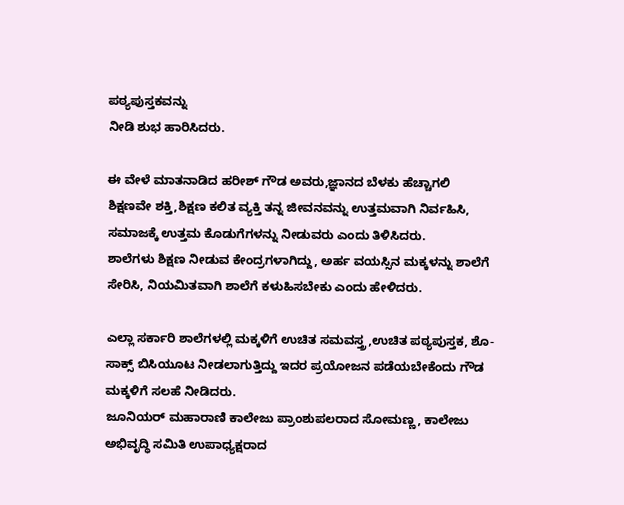ಪಠ್ಯಪುಸ್ತಕವನ್ನು
ನೀಡಿ ಶುಭ ಹಾರಿಸಿದರು.

ಈ ವೇಳೆ ಮಾತನಾಡಿದ ಹರೀಶ್ ಗೌಡ ಅವರು,ಜ್ಞಾನದ ಬೆಳಕು ಹೆಚ್ಚಾಗಲಿ
ಶಿಕ್ಷಣವೇ ಶಕ್ತಿ,ಶಿಕ್ಷಣ ಕಲಿತ ವ್ಯಕ್ತಿ ತನ್ನ ಜೀವನವನ್ನು ಉತ್ತಮವಾಗಿ ನಿರ್ವಹಿಸಿ, ಸಮಾಜಕ್ಕೆ ಉತ್ತಮ ಕೊಡುಗೆಗಳನ್ನು ನೀಡುವರು ಎಂದು ತಿಳಿಸಿದರು.
ಶಾಲೆಗಳು ಶಿಕ್ಷಣ ನೀಡುವ ಕೇಂದ್ರಗಳಾಗಿದ್ದು, ಅರ್ಹ ವಯಸ್ಸಿನ ಮಕ್ಕಳನ್ನು ಶಾಲೆಗೆ ಸೇರಿಸಿ, ನಿಯಮಿತವಾಗಿ ಶಾಲೆಗೆ ಕಳುಹಿಸಬೇಕು ಎಂದು ಹೇಳಿದರು.

ಎಲ್ಲಾ ಸರ್ಕಾರಿ ಶಾಲೆಗಳಲ್ಲಿ ಮಕ್ಕಳಿಗೆ ಉಚಿತ ಸಮವಸ್ತ್ರ,ಉಚಿತ ಪಠ್ಯಪುಸ್ತಕ, ಶೊ-ಸಾಕ್ಸ್ ಬಿಸಿಯೂಟ ನೀಡಲಾಗುತ್ತಿದ್ದು ಇದರ ಪ್ರಯೋಜನ ಪಡೆಯಬೇಕೆಂದು ಗೌಡ ಮಕ್ಕಳಿಗೆ ಸಲಹೆ ನೀಡಿದರು.
ಜೂನಿಯರ್ ಮಹಾರಾಣಿ ಕಾಲೇಜು ಪ್ರಾಂಶುಪಲರಾದ ಸೋಮಣ್ಣ, ಕಾಲೇಜು ಅಭಿವೃದ್ಧಿ ಸಮಿತಿ ಉಪಾಧ್ಯಕ್ಷರಾದ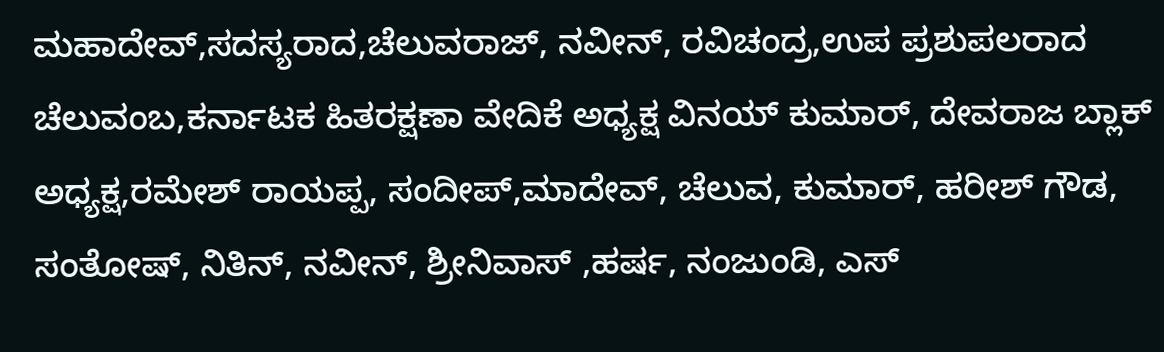ಮಹಾದೇವ್,ಸದಸ್ಯರಾದ,ಚೆಲುವರಾಜ್, ನವೀನ್, ರವಿಚಂದ್ರ,ಉಪ ಪ್ರಶುಪಲರಾದ ಚೆಲುವಂಬ,ಕರ್ನಾಟಕ ಹಿತರಕ್ಷಣಾ ವೇದಿಕೆ ಅಧ್ಯಕ್ಷ ವಿನಯ್ ಕುಮಾರ್, ದೇವರಾಜ ಬ್ಲಾಕ್ ಅಧ್ಯಕ್ಷ,ರಮೇಶ್ ರಾಯಪ್ಪ, ಸಂದೀಪ್,ಮಾದೇವ್, ಚೆಲುವ, ಕುಮಾರ್, ಹರೀಶ್ ಗೌಡ, ಸಂತೋಷ್, ನಿತಿನ್, ನವೀನ್, ಶ್ರೀನಿವಾಸ್ ,ಹರ್ಷ, ನಂಜುಂಡಿ, ಎಸ್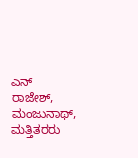ಎನ್ ರಾಜೇಶ್, ಮಂಜುನಾಥ್, ಮತ್ತಿತರರು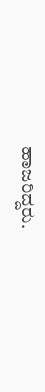ಹಾಜರಿದ್ದರು.